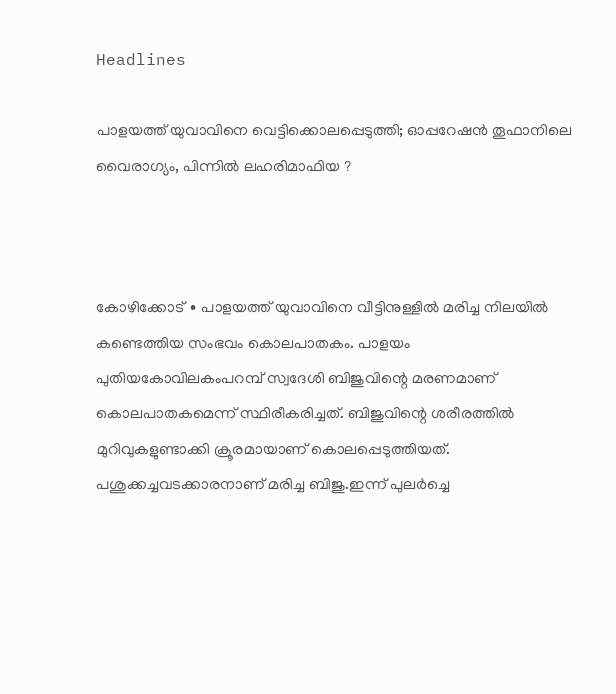Headlines

പാളയത്ത് യുവാവിനെ വെട്ടിക്കൊലപ്പെടുത്തി; ഓപ്പറേഷൻ തൂഫാനിലെ വൈരാഗ്യം, പിന്നിൽ ലഹരിമാഫിയ ?



കോഴിക്കോട് ∙ പാളയത്ത് യുവാവിനെ വീട്ടിനുള്ളിൽ മരിച്ച നിലയിൽ കണ്ടെത്തിയ സംഭവം കൊലപാതകം. പാളയം പുതിയകോവിലകംപറമ്പ് സ്വദേശി ബിജുവിന്റെ മരണമാണ് കൊലപാതകമെന്ന് സ്ഥിരീകരിച്ചത്. ബിജുവിന്റെ ശരീരത്തിൽ മുറിവുകളുണ്ടാക്കി ക്രൂരമായാണ് കൊലപ്പെടുത്തിയത്. പശുക്കച്ചവടക്കാരനാണ് മരിച്ച ബിജു.ഇന്ന് പുലർച്ചെ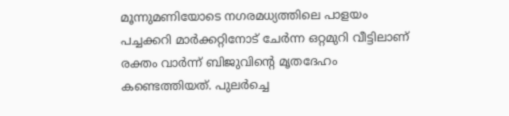മൂന്നുമണിയോടെ നഗരമധ്യത്തിലെ പാളയം പച്ചക്കറി മാർക്കറ്റിനോട് ചേർന്ന ഒറ്റമുറി വീട്ടിലാണ് രക്തം വാർന്ന് ബിജുവിന്റെ മൃതദേഹം കണ്ടെത്തിയത്. പുലർച്ചെ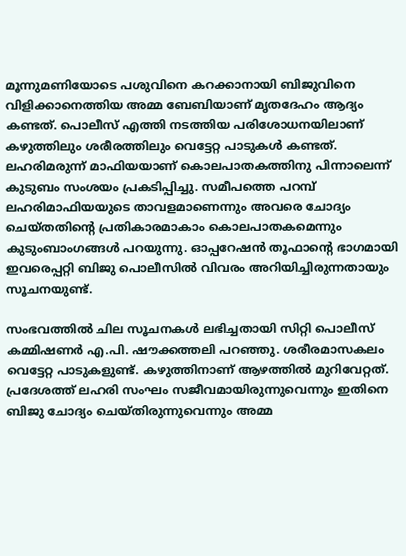മൂന്നുമണിയോടെ പശുവിനെ കറക്കാനായി ബിജുവിനെ വിളിക്കാനെത്തിയ അമ്മ ബേബിയാണ് മൃതദേഹം ആദ്യം കണ്ടത്. പൊലീസ് എത്തി നടത്തിയ പരിശോധനയിലാണ് കഴുത്തിലും ശരീരത്തിലും വെട്ടേറ്റ പാടുകള്‍ കണ്ടത്. ലഹരിമരുന്ന് മാഫിയയാണ് കൊലപാതകത്തിനു പിന്നാലെന്ന് കുടുബം സംശയം പ്രകടിപ്പിച്ചു. സമീപത്തെ പറമ്പ് ലഹരിമാഫിയയുടെ താവളമാണെന്നും അവരെ ചോദ്യം ചെയ്തതിന്റെ പ്രതികാരമാകാം കൊലപാതകമെന്നും കുടുംബാംഗങ്ങൾ പറയുന്നു. ഓപ്പറേഷൻ തൂഫാന്റെ ഭാഗമായി ഇവരെപ്പറ്റി ബിജു പൊലീസിൽ വിവരം അറിയിച്ചിരുന്നതായും സൂചനയുണ്ട്.

സംഭവത്തിൽ ചില സൂചനകൾ ലഭിച്ചതായി സിറ്റി പൊലീസ് കമ്മിഷണർ എ.പി. ഷൗക്കത്തലി പറഞ്ഞു. ശരീരമാസകലം വെട്ടേറ്റ പാടുകളുണ്ട്. കഴുത്തിനാണ് ആഴത്തിൽ മുറിവേറ്റത്. പ്രദേശത്ത് ലഹരി സംഘം സജീവമായിരുന്നുവെന്നും ഇതിനെ ബിജു ചോദ്യം ചെയ്തിരുന്നുവെന്നും അമ്മ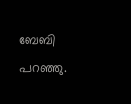ബേബി പറഞ്ഞു.